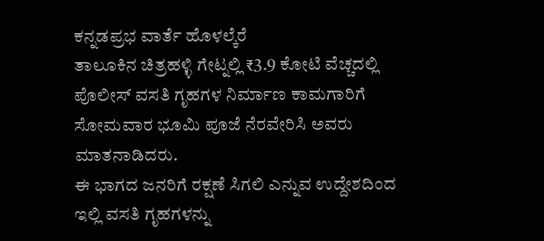ಕನ್ನಡಪ್ರಭ ವಾರ್ತೆ ಹೊಳಲ್ಕೆರೆ
ತಾಲೂಕಿನ ಚಿತ್ರಹಳ್ಳಿ ಗೇಟ್ನಲ್ಲಿ ₹3.9 ಕೋಟಿ ವೆಚ್ಚದಲ್ಲಿ ಪೊಲೀಸ್ ವಸತಿ ಗೃಹಗಳ ನಿರ್ಮಾಣ ಕಾಮಗಾರಿಗೆ ಸೋಮವಾರ ಭೂಮಿ ಪೂಜೆ ನೆರವೇರಿಸಿ ಅವರು ಮಾತನಾಡಿದರು.
ಈ ಭಾಗದ ಜನರಿಗೆ ರಕ್ಷಣೆ ಸಿಗಲಿ ಎನ್ನುವ ಉದ್ದೇಶದಿಂದ ಇಲ್ಲಿ ವಸತಿ ಗೃಹಗಳನ್ನು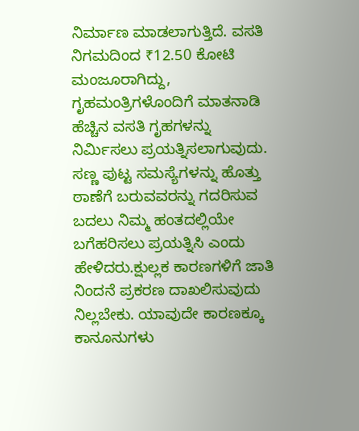ನಿರ್ಮಾಣ ಮಾಡಲಾಗುತ್ತಿದೆ. ವಸತಿ ನಿಗಮದಿಂದ ₹12.50 ಕೋಟಿ ಮಂಜೂರಾಗಿದ್ದು, ಗೃಹಮಂತ್ರಿಗಳೊಂದಿಗೆ ಮಾತನಾಡಿ ಹೆಚ್ಚಿನ ವಸತಿ ಗೃಹಗಳನ್ನು ನಿರ್ಮಿಸಲು ಪ್ರಯತ್ನಿಸಲಾಗುವುದು. ಸಣ್ಣ ಪುಟ್ಟ ಸಮಸ್ಯೆಗಳನ್ನು ಹೊತ್ತು ಠಾಣೆಗೆ ಬರುವವರನ್ನು ಗದರಿಸುವ ಬದಲು ನಿಮ್ಮ ಹಂತದಲ್ಲಿಯೇ ಬಗೆಹರಿಸಲು ಪ್ರಯತ್ನಿಸಿ ಎಂದು ಹೇಳಿದರು.ಕ್ಷುಲ್ಲಕ ಕಾರಣಗಳಿಗೆ ಜಾತಿ ನಿಂದನೆ ಪ್ರಕರಣ ದಾಖಲಿಸುವುದು ನಿಲ್ಲಬೇಕು. ಯಾವುದೇ ಕಾರಣಕ್ಕೂ ಕಾನೂನುಗಳು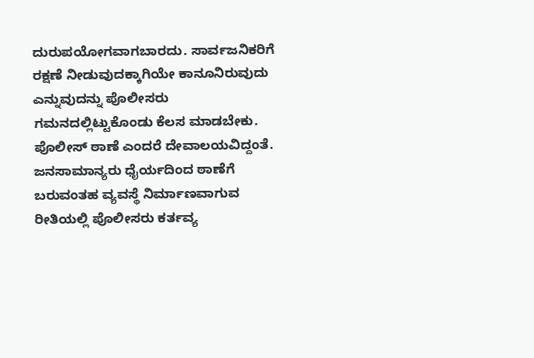ದುರುಪಯೋಗವಾಗಬಾರದು. ಸಾರ್ವಜನಿಕರಿಗೆ ರಕ್ಷಣೆ ನೀಡುವುದಕ್ಕಾಗಿಯೇ ಕಾನೂನಿರುವುದು ಎನ್ನುವುದನ್ನು ಪೊಲೀಸರು ಗಮನದಲ್ಲಿಟ್ಟುಕೊಂಡು ಕೆಲಸ ಮಾಡಬೇಕು.
ಪೊಲೀಸ್ ಠಾಣೆ ಎಂದರೆ ದೇವಾಲಯವಿದ್ದಂತೆ. ಜನಸಾಮಾನ್ಯರು ಧೈರ್ಯದಿಂದ ಠಾಣೆಗೆ ಬರುವಂತಹ ವ್ಯವಸ್ಥೆ ನಿರ್ಮಾಣವಾಗುವ ರೀತಿಯಲ್ಲಿ ಪೊಲೀಸರು ಕರ್ತವ್ಯ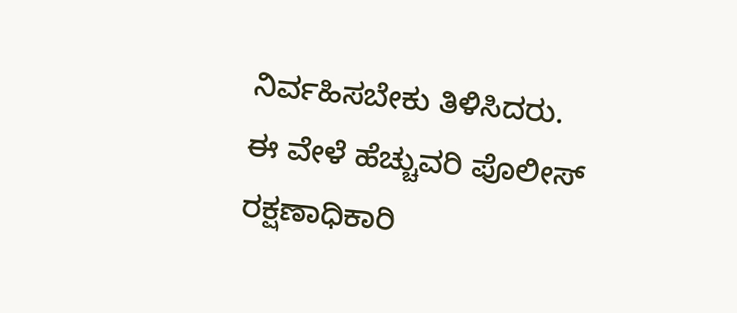ನಿರ್ವಹಿಸಬೇಕು ತಿಳಿಸಿದರು.
ಈ ವೇಳೆ ಹೆಚ್ಚುವರಿ ಪೊಲೀಸ್ ರಕ್ಷಣಾಧಿಕಾರಿ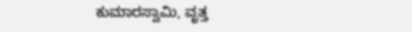ಕುಮಾರಸ್ವಾಮಿ, ವೃತ್ತ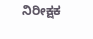ನಿರೀಕ್ಷಕ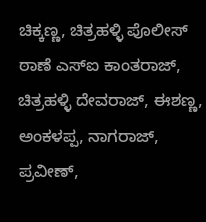ಚಿಕ್ಕಣ್ಣ, ಚಿತ್ರಹಳ್ಳಿ ಪೊಲೀಸ್ ಠಾಣೆ ಎಸ್ಐ ಕಾಂತರಾಜ್, ಚಿತ್ರಹಳ್ಳಿ ದೇವರಾಜ್, ಈಶಣ್ಣ, ಅಂಕಳಪ್ಪ, ನಾಗರಾಜ್, ಪ್ರವೀಣ್,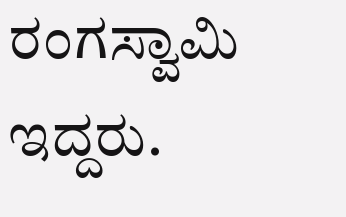ರಂಗಸ್ವಾಮಿ ಇದ್ದರು.